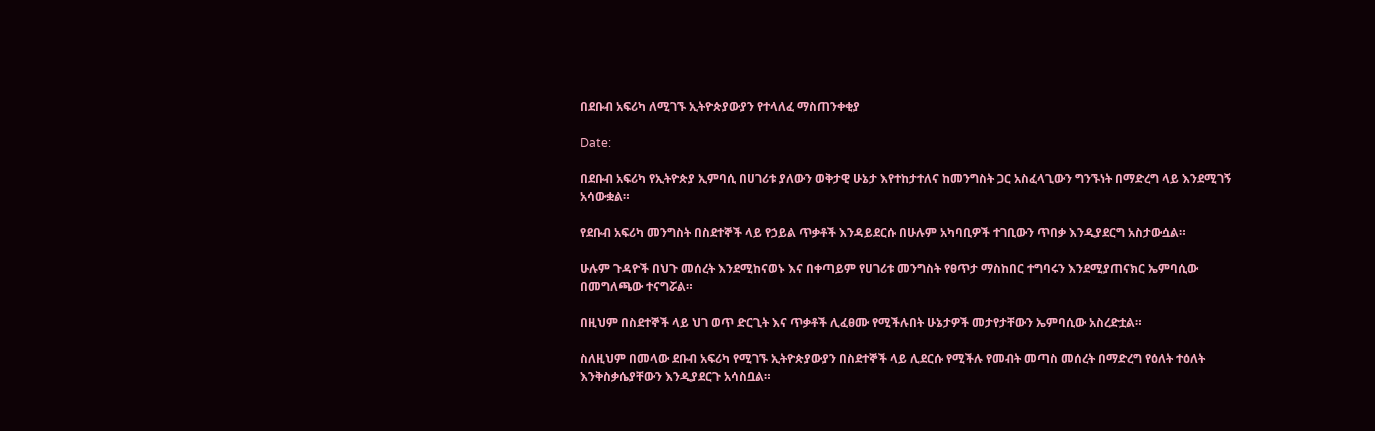በደቡብ አፍሪካ ለሚገኙ ኢትዮጵያውያን የተላለፈ ማስጠንቀቂያ

Date:

በደቡብ አፍሪካ የኢትዮጵያ ኢምባሲ በሀገሪቱ ያለውን ወቅታዊ ሁኔታ እየተከታተለና ከመንግስት ጋር አስፈላጊውን ግንኙነት በማድረግ ላይ እንደሚገኝ አሳውቋል።

የደቡብ አፍሪካ መንግስት በስደተኞች ላይ የኃይል ጥቃቶች እንዳይደርሱ በሁሉም አካባቢዎች ተገቢውን ጥበቃ እንዲያደርግ አስታውሷል።

ሁሉም ጉዳዮች በህጉ መሰረት እንደሚከናወኑ እና በቀጣይም የሀገሪቱ መንግስት የፀጥታ ማስከበር ተግባሩን እንደሚያጠናክር ኤምባሲው በመግለጫው ተናግሯል።

በዚህም በስደተኞች ላይ ህገ ወጥ ድርጊት እና ጥቃቶች ሊፈፀሙ የሚችሉበት ሁኔታዎች መታየታቸውን ኤምባሲው አስረድቷል።

ስለዚህም በመላው ደቡብ አፍሪካ የሚገኙ ኢትዮጵያውያን በስደተኞች ላይ ሊደርሱ የሚችሉ የመብት መጣስ መሰረት በማድረግ የዕለት ተዕለት እንቅስቃሴያቸውን እንዲያደርጉ አሳስቧል።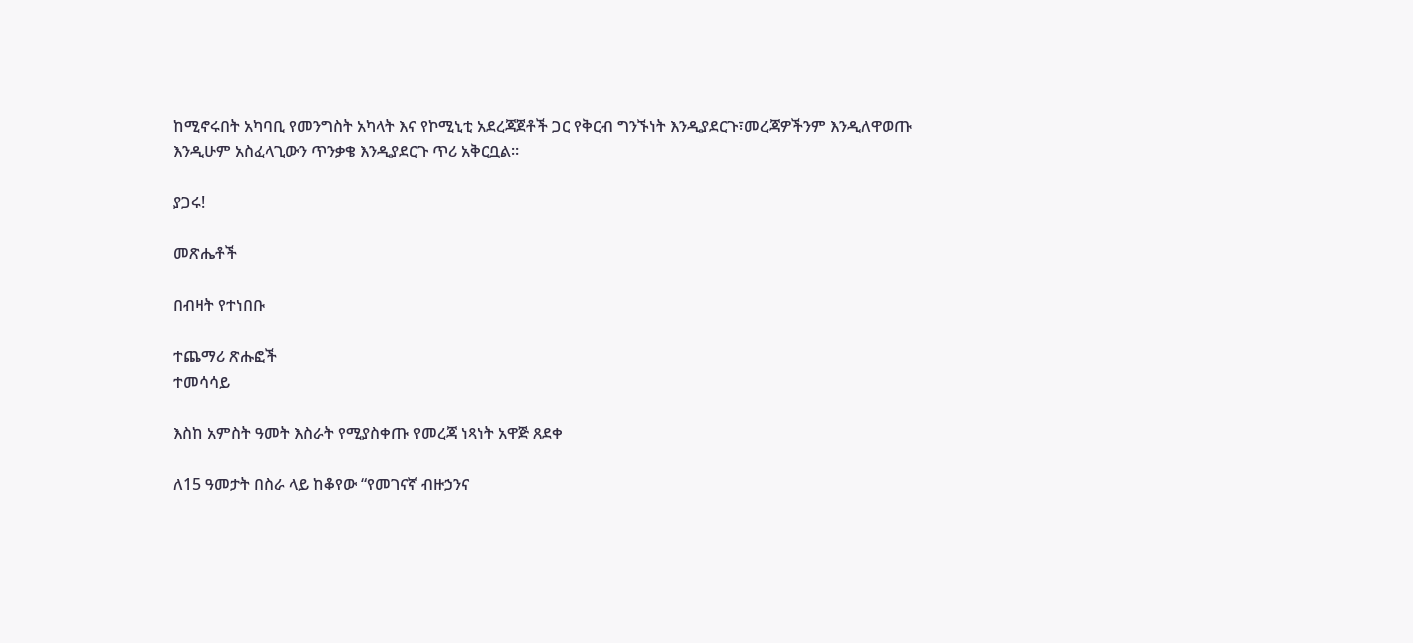ከሚኖሩበት አካባቢ የመንግስት አካላት እና የኮሚኒቲ አደረጃጀቶች ጋር የቅርብ ግንኙነት እንዲያደርጉ፣መረጃዎችንም እንዲለዋወጡ እንዲሁም አስፈላጊውን ጥንቃቄ እንዲያደርጉ ጥሪ አቅርቧል።

ያጋሩ!

መጽሔቶች

በብዛት የተነበቡ

ተጨማሪ ጽሑፎች
ተመሳሳይ

እስከ አምስት ዓመት እስራት የሚያስቀጡ የመረጃ ነጻነት አዋጅ ጸደቀ

ለ15 ዓመታት በስራ ላይ ከቆየው “የመገናኛ ብዙኃንና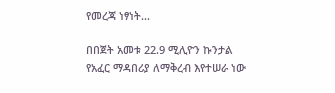የመረጃ ነፃነት...

በበጀት አመቱ 22.9 ሚሊዮን ኩንታል የአፈር ማዳበሪያ ለማቅረብ እየተሠራ ነው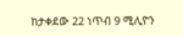ከታቀደው 22 ነጥብ 9 ሚሊዮን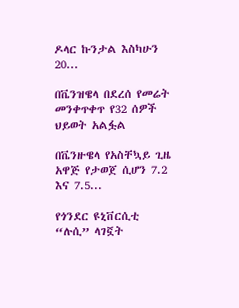ዶላር ኩንታል እስካሁን  20...

በቬንዝዌላ በደረሰ የመሬት መንቀጥቀጥ የ32 ሰዎች ህይወት አልፏል

በቬንዙዌላ የአስቸኳይ ጊዜ አዋጅ የታወጀ ሲሆን 7.2 እና 7.5...

የጎንደር ዩኒቨርሲቲ “ሉሲ” ላገኟት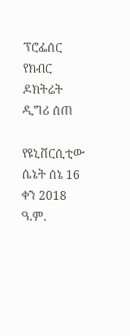ፕሮፌሰር የክብር ዶክትሬት ዲግሪ ሰጠ

የዩኒቨርሲቲው ሴኔት ሰኔ 16 ቀን 2018 ዓ.ም.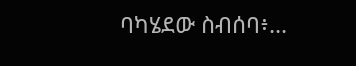ባካሄደው ስብሰባ፥...